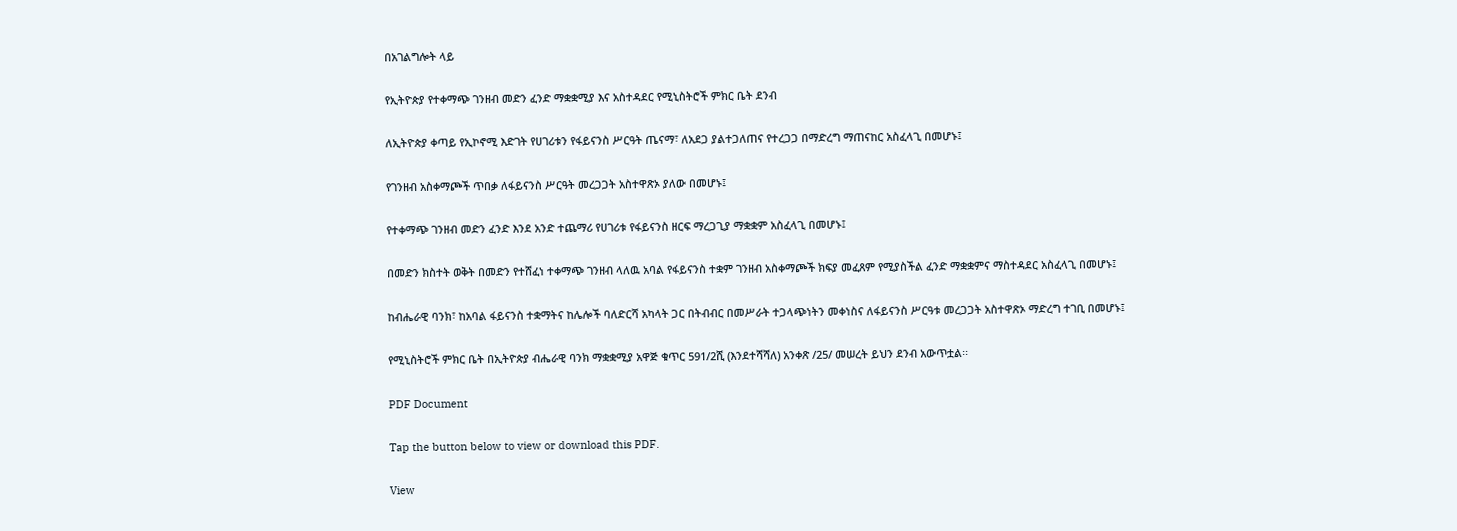በአገልግሎት ላይ

የኢትዮጵያ የተቀማጭ ገንዘብ መድን ፈንድ ማቋቋሚያ እና አስተዳደር የሚኒስትሮች ምክር ቤት ደንብ

ለኢትዮጵያ ቀጣይ የኢኮኖሚ እድገት የሀገሪቱን የፋይናንስ ሥርዓት ጤናማ፣ ለአደጋ ያልተጋለጠና የተረጋጋ በማድረግ ማጠናከር አስፈላጊ በመሆኑ፤

የገንዘብ አስቀማጮች ጥበቃ ለፋይናንስ ሥርዓት መረጋጋት አስተዋጽኦ ያለው በመሆኑ፤

የተቀማጭ ገንዘብ መድን ፈንድ እንደ አንድ ተጨማሪ የሀገሪቱ የፋይናንስ ዘርፍ ማረጋጊያ ማቋቋም አስፈላጊ በመሆኑ፤

በመድን ክስተት ወቅት በመድን የተሸፈነ ተቀማጭ ገንዘብ ላለዉ አባል የፋይናንስ ተቋም ገንዘብ አስቀማጮች ክፍያ መፈጸም የሚያስችል ፈንድ ማቋቋምና ማስተዳደር አስፈላጊ በመሆኑ፤

ከብሔራዊ ባንክ፣ ከአባል ፋይናንስ ተቋማትና ከሌሎች ባለድርሻ አካላት ጋር በትብብር በመሥራት ተጋላጭነትን መቀነስና ለፋይናንስ ሥርዓቱ መረጋጋት አስተዋጽኦ ማድረግ ተገቢ በመሆኑ፤

የሚኒስትሮች ምክር ቤት በኢትዮጵያ ብሔራዊ ባንክ ማቋቋሚያ አዋጅ ቁጥር 591/2ሺ (እንደተሻሻለ) አንቀጽ /25/ መሠረት ይህን ደንብ አውጥቷል፡፡

PDF Document

Tap the button below to view or download this PDF.

View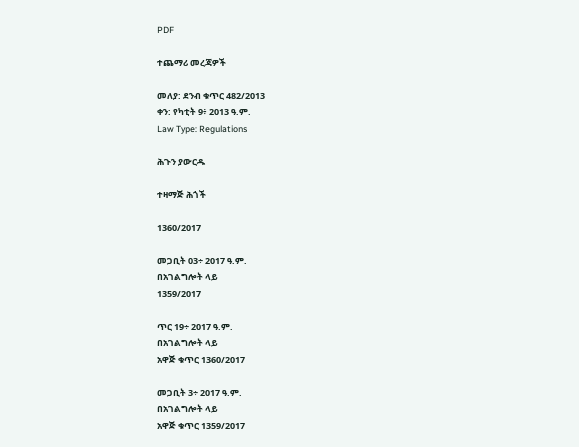PDF

ተጨማሪ መረጃዎች

መለያ: ደንብ ቁጥር 482/2013
ቀን: የካቲት 9፥ 2013 ዓ.ም.
Law Type: Regulations

ሕጉን ያውርዱ

ተዛማጅ ሕጎች

1360/2017

መጋቢት 03÷ 2017 ዓ.ም.
በአገልግሎት ላይ
1359/2017

ጥር 19÷ 2017 ዓ.ም.
በአገልግሎት ላይ
አዋጅ ቁጥር 1360/2017

መጋቢት 3÷ 2017 ዓ.ም.
በአገልግሎት ላይ
አዋጅ ቁጥር 1359/2017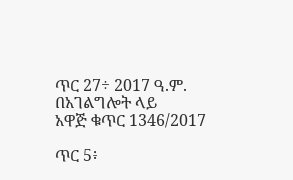ጥር 27÷ 2017 ዓ.ም.
በአገልግሎት ላይ
አዋጅ ቁጥር 1346/2017

ጥር 5፥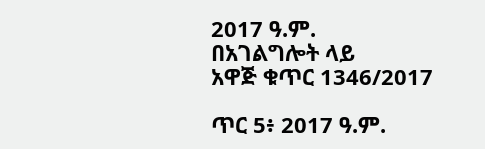2017 ዓ.ም.
በአገልግሎት ላይ
አዋጅ ቁጥር 1346/2017

ጥር 5፥ 2017 ዓ.ም.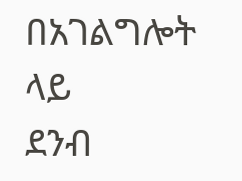በአገልግሎት ላይ
ደንብ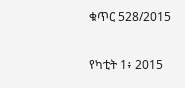ቁጥር 528/2015

የካቲት 1፥ 2015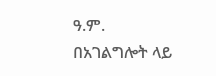ዓ.ም.
በአገልግሎት ላይ